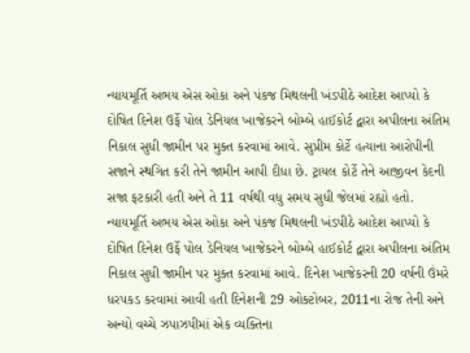ન્યાયમૂર્તિ અભય એસ ઓકા અને પંકજ મિથલની ખંડપીઠે આદેશ આપ્યો કે દોષિત દિનેશ ઉર્ફે પોલ ડેનિયલ ખાજેકરને બોમ્બે હાઈકોર્ટ દ્વારા અપીલના અંતિમ નિકાલ સુધી જામીન પર મુક્ત કરવામાં આવે. સુપ્રીમ કોર્ટે હત્યાના આરોપીની સજાને સ્થગિત કરી તેને જામીન આપી દીધા છે. ટ્રાયલ કોર્ટે તેને આજીવન કેદની સજા ફટકારી હતી અને તે 11 વર્ષથી વધુ સમય સુધી જેલમાં રહ્યો હતો.
ન્યાયમૂર્તિ અભય એસ ઓકા અને પંકજ મિથલની ખંડપીઠે આદેશ આપ્યો કે દોષિત દિનેશ ઉર્ફે પોલ ડેનિયલ ખાજેકરને બોમ્બે હાઈકોર્ટ દ્વારા અપીલના અંતિમ નિકાલ સુધી જામીન પર મુક્ત કરવામાં આવે. દિનેશ ખાજેકરની 20 વર્ષની ઉંમરે ધરપકડ કરવામાં આવી હતી દિનેશની 29 ઓક્ટોબર, 2011ના રોજ તેની અને અન્યો વચ્ચે ઝપાઝપીમાં એક વ્યક્તિના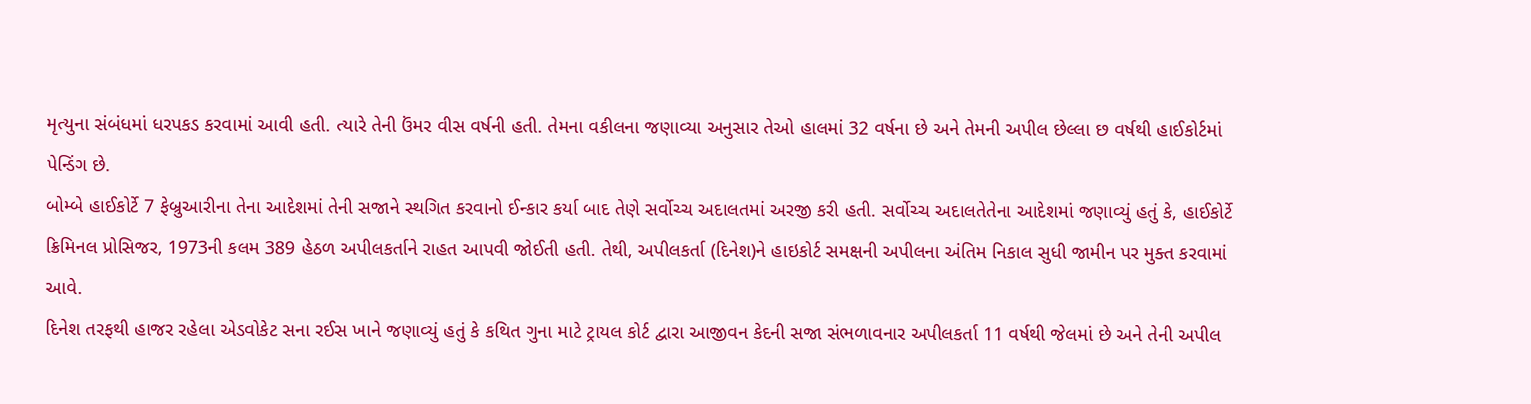મૃત્યુના સંબંધમાં ધરપકડ કરવામાં આવી હતી. ત્યારે તેની ઉંમર વીસ વર્ષની હતી. તેમના વકીલના જણાવ્યા અનુસાર તેઓ હાલમાં 32 વર્ષના છે અને તેમની અપીલ છેલ્લા છ વર્ષથી હાઈકોર્ટમાં પેન્ડિંગ છે.
બોમ્બે હાઈકોર્ટે 7 ફેબ્રુઆરીના તેના આદેશમાં તેની સજાને સ્થગિત કરવાનો ઈન્કાર કર્યા બાદ તેણે સર્વોચ્ચ અદાલતમાં અરજી કરી હતી. સર્વોચ્ચ અદાલતેતેના આદેશમાં જણાવ્યું હતું કે, હાઈકોર્ટે ક્રિમિનલ પ્રોસિજર, 1973ની કલમ 389 હેઠળ અપીલકર્તાને રાહત આપવી જોઈતી હતી. તેથી, અપીલકર્તા (દિનેશ)ને હાઇકોર્ટ સમક્ષની અપીલના અંતિમ નિકાલ સુધી જામીન પર મુક્ત કરવામાં આવે.
દિનેશ તરફથી હાજર રહેલા એડવોકેટ સના રઈસ ખાને જણાવ્યું હતું કે કથિત ગુના માટે ટ્રાયલ કોર્ટ દ્વારા આજીવન કેદની સજા સંભળાવનાર અપીલકર્તા 11 વર્ષથી જેલમાં છે અને તેની અપીલ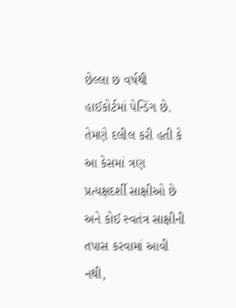છેલ્લા છ વર્ષથી હાઈકોર્ટમાં પેન્ડિંગ છે. તેમણે દલીલ કરી હતી કે આ કેસમાં ત્રણ પ્રત્યક્ષદર્શી સાક્ષીઓ છે અને કોઈ સ્વતંત્ર સાક્ષીની તપાસ કરવામાં આવી નથી,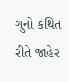ગુનો કથિત રીતે જાહેર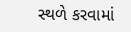સ્થળે કરવામાં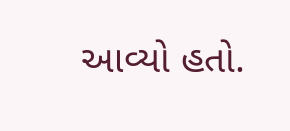આવ્યો હતો.